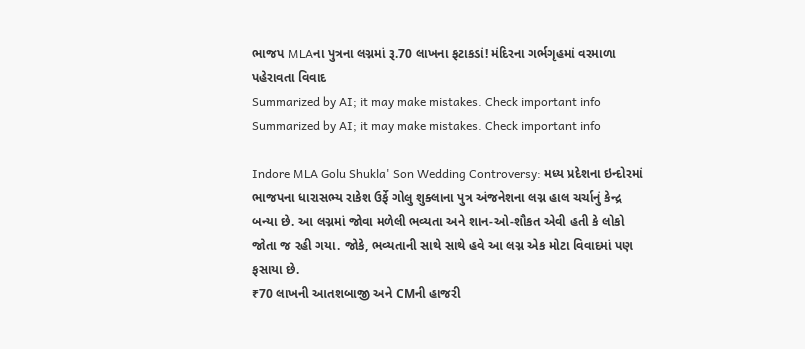ભાજપ MLAના પુત્રના લગ્નમાં રૂ.70 લાખના ફટાકડાં! મંદિરના ગર્ભગૃહમાં વરમાળા પહેરાવતા વિવાદ
Summarized by AI; it may make mistakes. Check important info
Summarized by AI; it may make mistakes. Check important info

Indore MLA Golu Shukla' Son Wedding Controversy: મધ્ય પ્રદેશના ઇન્દોરમાં ભાજપના ધારાસભ્ય રાકેશ ઉર્ફે ગોલુ શુક્લાના પુત્ર અંજનેશના લગ્ન હાલ ચર્ચાનું કેન્દ્ર બન્યા છે. આ લગ્નમાં જોવા મળેલી ભવ્યતા અને શાન-ઓ-શૌકત એવી હતી કે લોકો જોતા જ રહી ગયા. જોકે, ભવ્યતાની સાથે સાથે હવે આ લગ્ન એક મોટા વિવાદમાં પણ ફસાયા છે.
₹70 લાખની આતશબાજી અને CMની હાજરી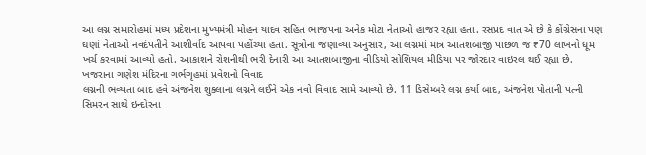આ લગ્ન સમારોહમાં મધ્ય પ્રદેશના મુખ્યમંત્રી મોહન યાદવ સહિત ભાજપના અનેક મોટા નેતાઓ હાજર રહ્યા હતા. રસપ્રદ વાત એ છે કે કોંગ્રેસના પણ ઘણાં નેતાઓ નવદંપતીને આશીર્વાદ આપવા પહોંચ્યા હતા. સૂત્રોના જણાવ્યા અનુસાર, આ લગ્નમાં માત્ર આતશબાજી પાછળ જ ₹70 લાખનો ધૂમ ખર્ચ કરવામાં આવ્યો હતો. આકાશને રોશનીથી ભરી દેનારી આ આતશબાજીના વીડિયો સોશિયલ મીડિયા પર જોરદાર વાઇરલ થઈ રહ્યા છે.
ખજરાના ગણેશ મંદિરના ગર્ભગૃહમાં પ્રવેશનો વિવાદ
લગ્નની ભવ્યતા બાદ હવે અંજનેશ શુક્લાના લગ્નને લઈને એક નવો વિવાદ સામે આવ્યો છે. 11 ડિસેમ્બરે લગ્ન કર્યા બાદ, અંજનેશ પોતાની પત્ની સિમરન સાથે ઇન્દોરના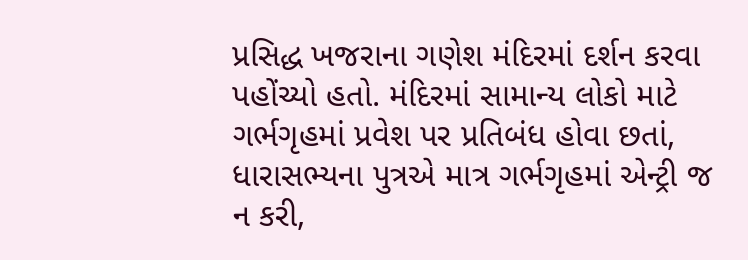પ્રસિદ્ધ ખજરાના ગણેશ મંદિરમાં દર્શન કરવા પહોંચ્યો હતો. મંદિરમાં સામાન્ય લોકો માટે ગર્ભગૃહમાં પ્રવેશ પર પ્રતિબંધ હોવા છતાં, ધારાસભ્યના પુત્રએ માત્ર ગર્ભગૃહમાં એન્ટ્રી જ ન કરી,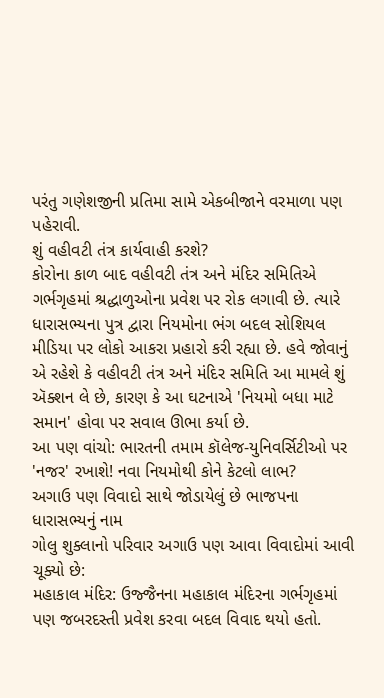પરંતુ ગણેશજીની પ્રતિમા સામે એકબીજાને વરમાળા પણ પહેરાવી.
શું વહીવટી તંત્ર કાર્યવાહી કરશે?
કોરોના કાળ બાદ વહીવટી તંત્ર અને મંદિર સમિતિએ ગર્ભગૃહમાં શ્રદ્ધાળુઓના પ્રવેશ પર રોક લગાવી છે. ત્યારે ધારાસભ્યના પુત્ર દ્વારા નિયમોના ભંગ બદલ સોશિયલ મીડિયા પર લોકો આકરા પ્રહારો કરી રહ્યા છે. હવે જોવાનું એ રહેશે કે વહીવટી તંત્ર અને મંદિર સમિતિ આ મામલે શું ઍક્શન લે છે, કારણ કે આ ઘટનાએ 'નિયમો બધા માટે સમાન' હોવા પર સવાલ ઊભા કર્યા છે.
આ પણ વાંચો: ભારતની તમામ કૉલેજ-યુનિવર્સિટીઓ પર 'નજર' રખાશે! નવા નિયમોથી કોને કેટલો લાભ?
અગાઉ પણ વિવાદો સાથે જોડાયેલું છે ભાજપના ધારાસભ્યનું નામ
ગોલુ શુક્લાનો પરિવાર અગાઉ પણ આવા વિવાદોમાં આવી ચૂક્યો છે:
મહાકાલ મંદિર: ઉજ્જૈનના મહાકાલ મંદિરના ગર્ભગૃહમાં પણ જબરદસ્તી પ્રવેશ કરવા બદલ વિવાદ થયો હતો.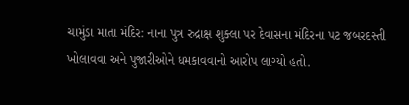ચામુંડા માતા મંદિર: નાના પુત્ર રુદ્રાક્ષ શુક્લા પર દેવાસના મંદિરના પટ જબરદસ્તી ખોલાવવા અને પુજારીઓને ધમકાવવાનો આરોપ લાગ્યો હતો.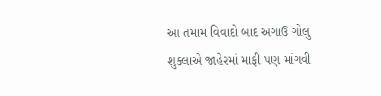આ તમામ વિવાદો બાદ અગાઉ ગોલુ શુક્લાએ જાહેરમાં માફી પણ માંગવી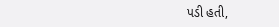પડી હતી,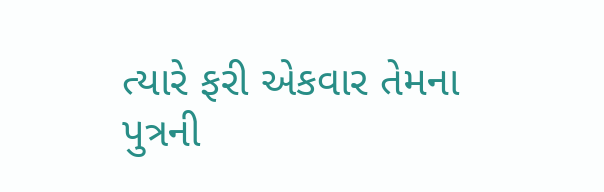ત્યારે ફરી એકવાર તેમના પુત્રની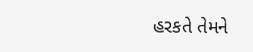હરકતે તેમને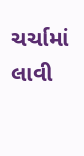ચર્ચામાં લાવી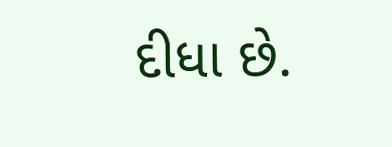દીધા છે.